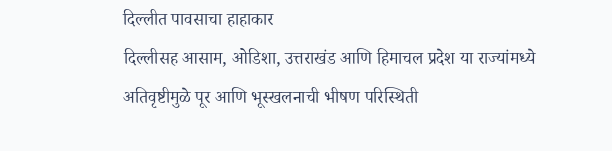दिल्लीत पावसाचा हाहाकार
दिल्लीसह आसाम, ओडिशा, उत्तराखंड आणि हिमाचल प्रदेश या राज्यांमध्ये अतिवृष्टीमुळे पूर आणि भूस्खलनाची भीषण परिस्थिती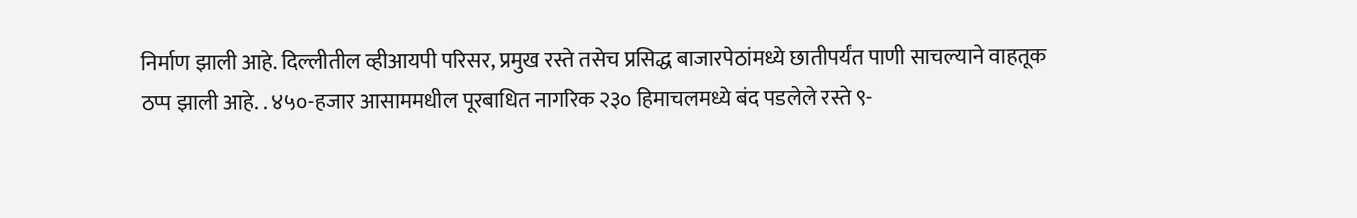निर्माण झाली आहे. दिल्लीतील व्हीआयपी परिसर, प्रमुख रस्ते तसेच प्रसिद्ध बाजारपेठांमध्ये छातीपर्यंत पाणी साचल्याने वाहतूक ठप्प झाली आहे. . ४५०-हजार आसाममधील पूरबाधित नागरिक २३० हिमाचलमध्ये बंद पडलेले रस्ते ९-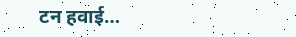टन हवाई…